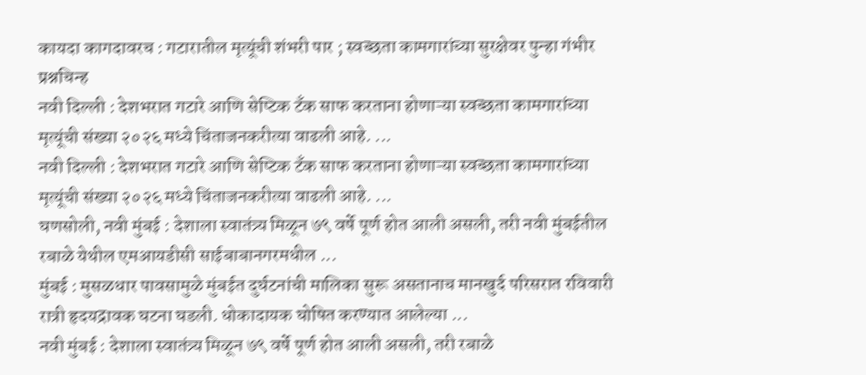कायदा कागदावरच : गटारातील मृत्यूंची शंभरी पार ; स्वच्छता कामगारांच्या सुरक्षेवर पुन्हा गंभीर प्रश्नचिन्ह
नवी दिल्ली : देशभरात गटारे आणि सेप्टिक टँक साफ करताना होणाऱ्या स्वच्छता कामगारांच्या मृत्यूंची संख्या २०२६ मध्ये चिंताजनकरीत्या वाढली आहे. ...
नवी दिल्ली : देशभरात गटारे आणि सेप्टिक टँक साफ करताना होणाऱ्या स्वच्छता कामगारांच्या मृत्यूंची संख्या २०२६ मध्ये चिंताजनकरीत्या वाढली आहे. ...
घणसोली, नवी मुंबई : देशाला स्वातंत्र्य मिळून ७९ वर्षे पूर्ण होत आली असली, तरी नवी मुंबईतील रबाळे येथील एमआयडीसी साईबाबानगरमधील ...
मुंबई : मुसळधार पावसामुळे मुंबईत दुर्घटनांची मालिका सुरू असतानाच मानखुर्द परिसरात रविवारी रात्री हृदयद्रावक घटना घडली. धोकादायक घोषित करण्यात आलेल्या ...
नवी मुंबई : देशाला स्वातंत्र्य मिळून ७९ वर्षे पूर्ण होत आली असली, तरी रबाळे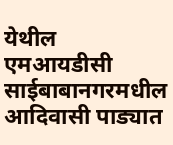येथील एमआयडीसी साईबाबानगरमधील आदिवासी पाड्यात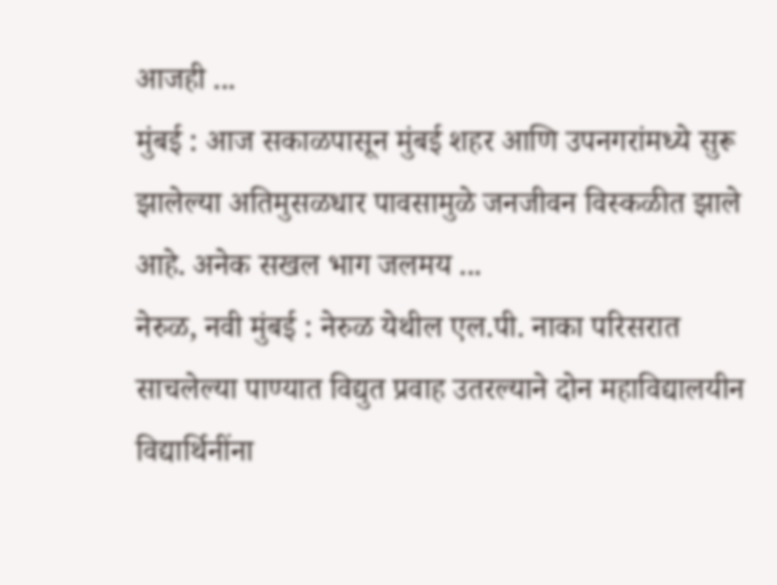आजही ...
मुंबई : आज सकाळपासून मुंबई शहर आणि उपनगरांमध्ये सुरू झालेल्या अतिमुसळधार पावसामुळे जनजीवन विस्कळीत झाले आहे. अनेक सखल भाग जलमय ...
नेरुळ, नवी मुंबई : नेरुळ येथील एल.पी. नाका परिसरात साचलेल्या पाण्यात विद्युत प्रवाह उतरल्याने दोन महाविद्यालयीन विद्यार्थिनींना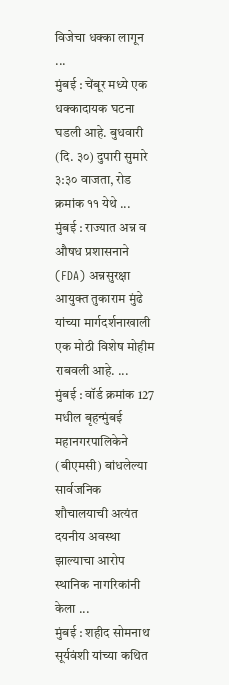विजेचा धक्का लागून ...
मुंबई : चेंबूर मध्ये एक धक्कादायक घटना घडली आहे. बुधवारी (दि. ३०) दुपारी सुमारे ३:३० वाजता, रोड क्रमांक ११ येथे ...
मुंबई : राज्यात अन्न व औषध प्रशासनाने (FDA) अन्नसुरक्षा आयुक्त तुकाराम मुंढे यांच्या मार्गदर्शनाखाली एक मोठी विशेष मोहीम राबवली आहे. ...
मुंबई : वॉर्ड क्रमांक 127 मधील बृहन्मुंबई महानगरपालिकेने (बीएमसी) बांधलेल्या सार्वजनिक शौचालयाची अत्यंत दयनीय अवस्था झाल्याचा आरोप स्थानिक नागरिकांनी केला ...
मुंबई : शहीद सोमनाथ सूर्यवंशी यांच्या कथित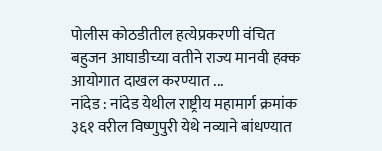पोलीस कोठडीतील हत्येप्रकरणी वंचित बहुजन आघाडीच्या वतीने राज्य मानवी हक्क आयोगात दाखल करण्यात ...
नांदेड : नांदेड येथील राष्ट्रीय महामार्ग क्रमांक ३६१ वरील विष्णुपुरी येथे नव्याने बांधण्यात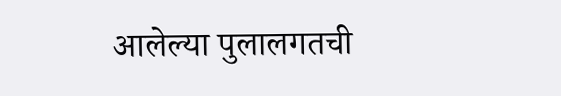आलेल्या पुलालगतची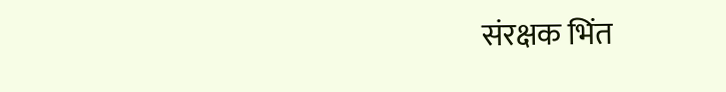संरक्षक भिंत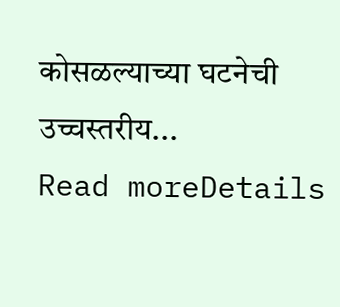कोसळल्याच्या घटनेची उच्चस्तरीय...
Read moreDetails